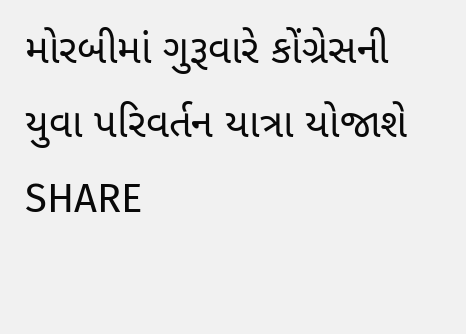મોરબીમાં ગુરૂવારે કોંગ્રેસની યુવા પરિવર્તન યાત્રા યોજાશે
SHARE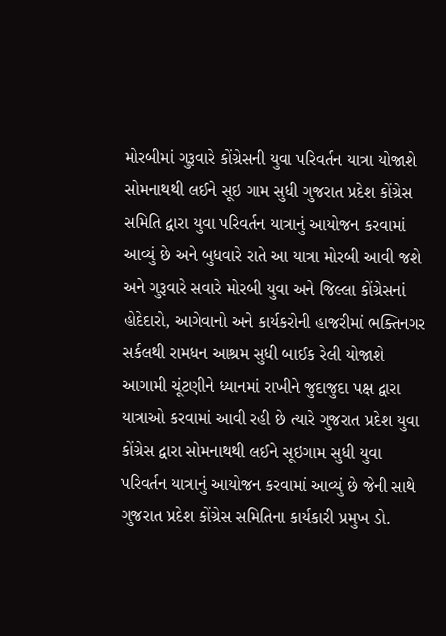મોરબીમાં ગુરૂવારે કોંગ્રેસની યુવા પરિવર્તન યાત્રા યોજાશે
સોમનાથથી લઈને સૂઇ ગામ સુધી ગુજરાત પ્રદેશ કોંગ્રેસ સમિતિ દ્વારા યુવા પરિવર્તન યાત્રાનું આયોજન કરવામાં આવ્યું છે અને બુધવારે રાતે આ યાત્રા મોરબી આવી જશે અને ગુરૂવારે સવારે મોરબી યુવા અને જિલ્લા કોંગ્રેસનાં હોદેદારો, આગેવાનો અને કાર્યકરોની હાજરીમાં ભક્તિનગર સર્કલથી રામધન આશ્રમ સુધી બાઈક રેલી યોજાશે
આગામી ચૂંટણીને ધ્યાનમાં રાખીને જુદાજુદા પક્ષ દ્વારા યાત્રાઓ કરવામાં આવી રહી છે ત્યારે ગુજરાત પ્રદેશ યુવા કોંગ્રેસ દ્વારા સોમનાથથી લઈને સૂઇગામ સુધી યુવા પરિવર્તન યાત્રાનું આયોજન કરવામાં આવ્યું છે જેની સાથે ગુજરાત પ્રદેશ કોંગ્રેસ સમિતિના કાર્યકારી પ્રમુખ ડો.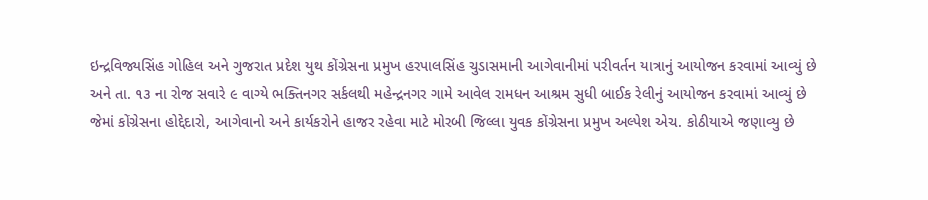ઇન્દ્રવિજ્યસિંહ ગોહિલ અને ગુજરાત પ્રદેશ યુથ કોંગ્રેસના પ્રમુખ હરપાલસિંહ ચુડાસમાની આગેવાનીમાં પરીવર્તન યાત્રાનું આયોજન કરવામાં આવ્યું છે અને તા. ૧૩ ના રોજ સવારે ૯ વાગ્યે ભક્તિનગર સર્કલથી મહેન્દ્રનગર ગામે આવેલ રામધન આશ્રમ સુધી બાઈક રેલીનું આયોજન કરવામાં આવ્યું છે જેમાં કોંગ્રેસના હોદ્દેદારો, આગેવાનો અને કાર્યકરોને હાજર રહેવા માટે મોરબી જિલ્લા યુવક કોંગ્રેસના પ્રમુખ અલ્પેશ એચ. કોઠીયાએ જણાવ્યુ છે